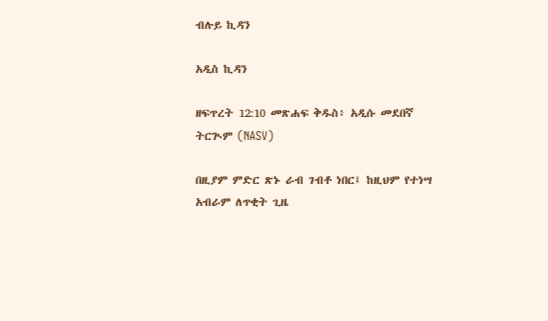ብሉይ ኪዳን

አዲስ ኪዳን

ዘፍጥረት 12:10 መጽሐፍ ቅዱስ፥ አዲሱ መደበኛ ትርጒም (NASV)

በዚያም ምድር ጽኑ ራብ ገብቶ ነበር፤ ከዚህም የተነሣ አብራም ለጥቂት ጊዜ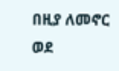በዚያ ለመኖር ወደ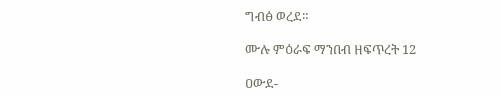ግብፅ ወረደ።

ሙሉ ምዕራፍ ማንበብ ዘፍጥረት 12

ዐውደ-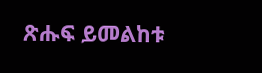ጽሑፍ ይመልከቱ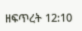ዘፍጥረት 12:10